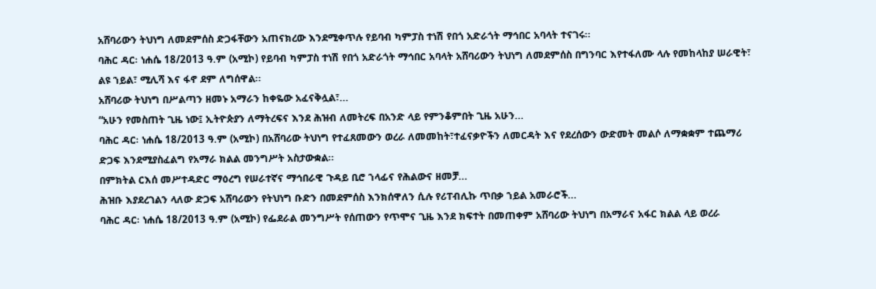አሸባሪውን ትህነግ ለመደምሰስ ድጋፋቸውን አጠናክረው እንደሚቀጥሉ የይባብ ካምፓስ ተነሽ የበጎ አድራጎት ማኅበር አባላት ተናገሩ፡፡
ባሕር ዳር፡ ነሐሴ 18/2013 ዓ.ም (አሚኮ) የይባብ ካምፓስ ተነሽ የበጎ አድራጎት ማኅበር አባላት አሸባሪውን ትህነግ ለመደምሰስ በግንባር እየተፋለሙ ላሉ የመከላከያ ሠራዊት፣ ልዩ ኀይል፣ ሚሊሻ እና ፋኖ ደም ለግሰዋል፡፡
አሸባሪው ትህነግ በሥልጣን ዘመኑ አማራን ከቀዬው አፈናቅሏል፣...
“አሁን የመስጠት ጊዜ ነው፤ ኢትዮጵያን ለማትረፍና እንደ ሕዝብ ለመትረፍ በአንድ ላይ የምንቆምበት ጊዜ አሁን...
ባሕር ዳር፡ ነሐሴ 18/2013 ዓ.ም (አሚኮ) በአሸባሪው ትህነግ የተፈጸመውን ወረራ ለመመከት፣ተፈናቃዮችን ለመርዳት እና የደረሰውን ውድመት መልሶ ለማቋቋም ተጨማሪ ድጋፍ እንደሚያስፈልግ የአማራ ክልል መንግሥት አስታውቋል፡፡
በምክትል ርእሰ መሥተዳድር ማዕረግ የሠራተኛና ማኅበራዊ ጉዳይ ቢሮ ኀላፊና የሕልውና ዘመቻ...
ሕዝቡ እያደረገልን ላለው ድጋፍ አሸባሪውን የትህነግ ቡድን በመደምሰስ እንክሰዋለን ሲሉ የሪፐብሊኩ ጥበቃ ኀይል አመራሮች...
ባሕር ዳር፡ ነሐሴ 18/2013 ዓ.ም (አሚኮ) የፌደራል መንግሥት የሰጠውን የጥሞና ጊዜ እንደ ክፍተት በመጠቀም አሸባሪው ትህነግ በአማራና አፋር ክልል ላይ ወረራ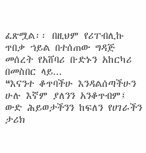ፈጽሟል፡፡ በዚህም የሪፐብሊኩ ጥበቃ ኀይል በተሰጠው ግዳጅ መሰረት የአሸባሪ ቡድኑን አከርካሪ በመስበር ላይ...
❝እናንተ ቆጥባችሁ እንዳልሰጣችሁን ሁሉ እኛም ያለንን አንቆጥብም፤ ውድ ሕይወታችንን ከፍለን የሀገራችን ታሪክ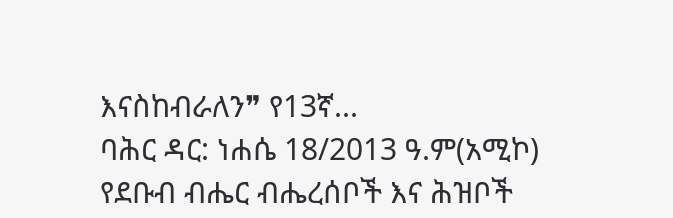እናስከብራለን❞ የ13ኛ...
ባሕር ዳር: ነሐሴ 18/2013 ዓ.ም(አሚኮ) የደቡብ ብሔር ብሔረሰቦች እና ሕዝቦች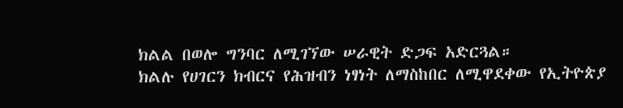ክልል በወሎ ግንባር ለሚገኘው ሠራዊት ድጋፍ አድርጓል።
ክልሉ የሀገርን ክብርና የሕዝብን ነፃነት ለማስከበር ለሚዋደቀው የኢትዮጵያ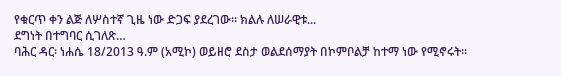የቁርጥ ቀን ልጅ ለሦስተኛ ጊዜ ነው ድጋፍ ያደረገው። ክልሉ ለሠራዊቱ...
ደግነት በተግባር ሲገለጽ…
ባሕር ዳር፡ ነሐሴ 18/2013 ዓ.ም (አሚኮ) ወይዘሮ ደስታ ወልደሰማያት በኮምቦልቻ ከተማ ነው የሚኖሩት፡፡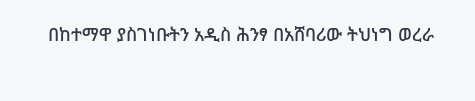በከተማዋ ያስገነቡትን አዲስ ሕንፃ በአሸባሪው ትህነግ ወረራ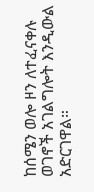ከሰሜን ወሎ ዞን ለተፈናቀሉ ወገኖች አገልግሎት እንዲውል አድርገዋል።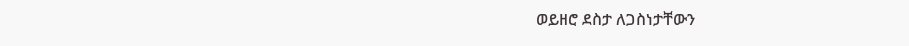ወይዘሮ ደስታ ለጋስነታቸውን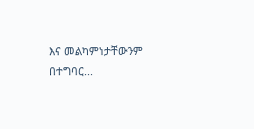እና መልካምነታቸውንም በተግባር...